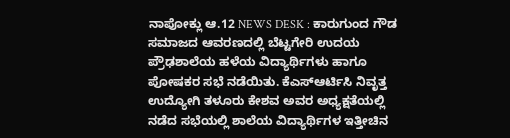ನಾಪೋಕ್ಲು ಆ.12 NEWS DESK : ಕಾರುಗುಂದ ಗೌಡ ಸಮಾಜದ ಆವರಣದಲ್ಲಿ ಬೆಟ್ಟಗೇರಿ ಉದಯ ಪ್ರೌಢಶಾಲೆಯ ಹಳೆಯ ವಿದ್ಯಾರ್ಥಿಗಳು ಹಾಗೂ ಪೋಷಕರ ಸಭೆ ನಡೆಯಿತು. ಕೆಎಸ್ಆರ್ಟಿಸಿ ನಿವೃತ್ತ ಉದ್ಯೋಗಿ ತಳೂರು ಕೇಶವ ಅವರ ಅಧ್ಯಕ್ಷತೆಯಲ್ಲಿ ನಡೆದ ಸಭೆಯಲ್ಲಿ ಶಾಲೆಯ ವಿದ್ಯಾರ್ಥಿಗಳ ಇತ್ತೀಚಿನ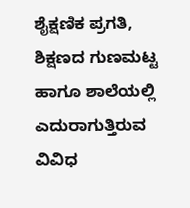ಶೈಕ್ಷಣಿಕ ಪ್ರಗತಿ, ಶಿಕ್ಷಣದ ಗುಣಮಟ್ಟ ಹಾಗೂ ಶಾಲೆಯಲ್ಲಿ ಎದುರಾಗುತ್ತಿರುವ ವಿವಿಧ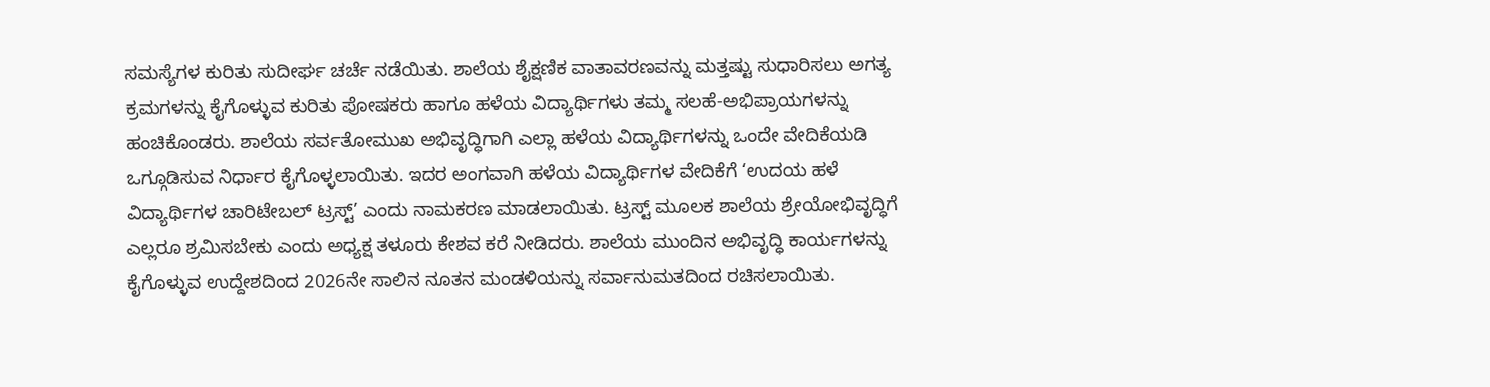ಸಮಸ್ಯೆಗಳ ಕುರಿತು ಸುದೀರ್ಘ ಚರ್ಚೆ ನಡೆಯಿತು. ಶಾಲೆಯ ಶೈಕ್ಷಣಿಕ ವಾತಾವರಣವನ್ನು ಮತ್ತಷ್ಟು ಸುಧಾರಿಸಲು ಅಗತ್ಯ ಕ್ರಮಗಳನ್ನು ಕೈಗೊಳ್ಳುವ ಕುರಿತು ಪೋಷಕರು ಹಾಗೂ ಹಳೆಯ ವಿದ್ಯಾರ್ಥಿಗಳು ತಮ್ಮ ಸಲಹೆ-ಅಭಿಪ್ರಾಯಗಳನ್ನು ಹಂಚಿಕೊಂಡರು. ಶಾಲೆಯ ಸರ್ವತೋಮುಖ ಅಭಿವೃದ್ಧಿಗಾಗಿ ಎಲ್ಲಾ ಹಳೆಯ ವಿದ್ಯಾರ್ಥಿಗಳನ್ನು ಒಂದೇ ವೇದಿಕೆಯಡಿ ಒಗ್ಗೂಡಿಸುವ ನಿರ್ಧಾರ ಕೈಗೊಳ್ಳಲಾಯಿತು. ಇದರ ಅಂಗವಾಗಿ ಹಳೆಯ ವಿದ್ಯಾರ್ಥಿಗಳ ವೇದಿಕೆಗೆ ‘ಉದಯ ಹಳೆ ವಿದ್ಯಾರ್ಥಿಗಳ ಚಾರಿಟೇಬಲ್ ಟ್ರಸ್ಟ್’ ಎಂದು ನಾಮಕರಣ ಮಾಡಲಾಯಿತು. ಟ್ರಸ್ಟ್ ಮೂಲಕ ಶಾಲೆಯ ಶ್ರೇಯೋಭಿವೃದ್ಧಿಗೆ ಎಲ್ಲರೂ ಶ್ರಮಿಸಬೇಕು ಎಂದು ಅಧ್ಯಕ್ಷ ತಳೂರು ಕೇಶವ ಕರೆ ನೀಡಿದರು. ಶಾಲೆಯ ಮುಂದಿನ ಅಭಿವೃದ್ಧಿ ಕಾರ್ಯಗಳನ್ನು ಕೈಗೊಳ್ಳುವ ಉದ್ದೇಶದಿಂದ 2026ನೇ ಸಾಲಿನ ನೂತನ ಮಂಡಳಿಯನ್ನು ಸರ್ವಾನುಮತದಿಂದ ರಚಿಸಲಾಯಿತು.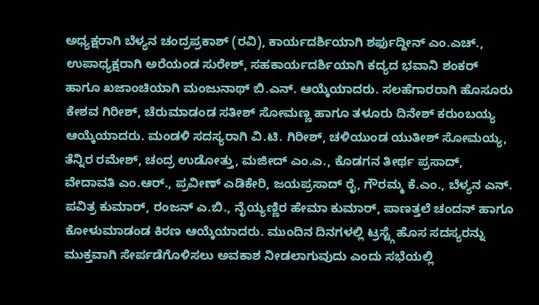ಅಧ್ಯಕ್ಷರಾಗಿ ಬೆಳ್ಯನ ಚಂದ್ರಪ್ರಕಾಶ್ (ರವಿ), ಕಾರ್ಯದರ್ಶಿಯಾಗಿ ಶರ್ಫುದ್ದೀನ್ ಎಂ.ಎಚ್., ಉಪಾಧ್ಯಕ್ಷರಾಗಿ ಅರೆಯಂಡ ಸುರೇಶ್, ಸಹಕಾರ್ಯದರ್ಶಿಯಾಗಿ ಕದ್ಯದ ಭವಾನಿ ಶಂಕರ್ ಹಾಗೂ ಖಜಾಂಚಿಯಾಗಿ ಮಂಜುನಾಥ್ ಬಿ.ಎನ್. ಆಯ್ಕೆಯಾದರು. ಸಲಹೆಗಾರರಾಗಿ ಹೊಸೂರು ಕೇಶವ ಗಿರೀಶ್, ಚೆರುಮಾಡಂಡ ಸತೀಶ್ ಸೋಮಣ್ಣ ಹಾಗೂ ತಳೂರು ದಿನೇಶ್ ಕರುಂಬಯ್ಯ ಆಯ್ಕೆಯಾದರು. ಮಂಡಳಿ ಸದಸ್ಯರಾಗಿ ವಿ.ಟಿ. ಗಿರೀಶ್, ಚಳಿಯುಂಡ ಯುತೀಶ್ ಸೋಮಯ್ಯ, ತೆನ್ನಿರ ರಮೇಶ್, ಚಂದ್ರ ಉಡೋತ್ತು, ಮಜೀದ್ ಎಂ.ಎ., ಕೊಡಗನ ತೀರ್ಥ ಪ್ರಸಾದ್, ವೇದಾವತಿ ಎಂ.ಆರ್., ಪ್ರವೀಣ್ ಎಡಿಕೇರಿ, ಜಯಪ್ರಸಾದ್ ರೈ, ಗೌರಮ್ಮ ಕೆ.ಎಂ., ಬೆಳ್ಯನ ಎನ್. ಪವಿತ್ರ ಕುಮಾರ್, ರಂಜನ್ ಎ.ಬಿ., ನೈಯ್ಯಣ್ಣಿರ ಹೇಮಾ ಕುಮಾರ್, ಪಾಣತ್ತಲೆ ಚಂದನ್ ಹಾಗೂ ಕೋಳುಮಾಡಂಡ ಕಿರಣ ಆಯ್ಕೆಯಾದರು. ಮುಂದಿನ ದಿನಗಳಲ್ಲಿ ಟ್ರಸ್ಟ್ಗೆ ಹೊಸ ಸದಸ್ಯರನ್ನು ಮುಕ್ತವಾಗಿ ಸೇರ್ಪಡೆಗೊಳಿಸಲು ಅವಕಾಶ ನೀಡಲಾಗುವುದು ಎಂದು ಸಭೆಯಲ್ಲಿ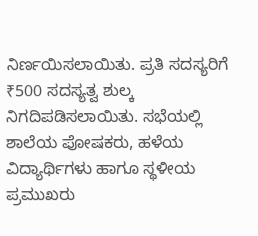ನಿರ್ಣಯಿಸಲಾಯಿತು. ಪ್ರತಿ ಸದಸ್ಯರಿಗೆ ₹500 ಸದಸ್ಯತ್ವ ಶುಲ್ಕ ನಿಗದಿಪಡಿಸಲಾಯಿತು. ಸಭೆಯಲ್ಲಿ ಶಾಲೆಯ ಪೋಷಕರು, ಹಳೆಯ ವಿದ್ಯಾರ್ಥಿಗಳು ಹಾಗೂ ಸ್ಥಳೀಯ ಪ್ರಮುಖರು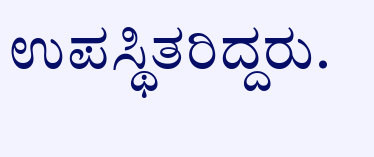ಉಪಸ್ಥಿತರಿದ್ದರು.